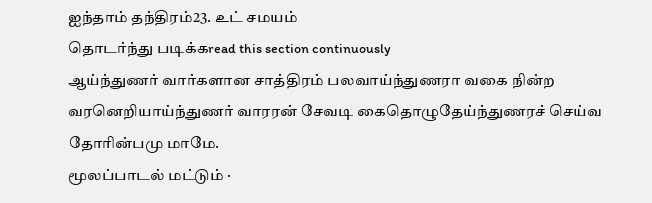ஐந்தாம் தந்திரம்23. உட் சமயம்
தொடர்ந்து படிக்கread this section continuously
ஆய்ந்துணர் வார்களான சாத்திரம் பலவாய்ந்துணரா வகை நின்ற வரனெறியாய்ந்துணர் வாரரன் சேவடி கைதொழுதேய்ந்துணரச் செய்வ தோரின்பமு மாமே.
மூலப்பாடல் மட்டும் ·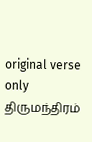original verse only
திருமந்திரம்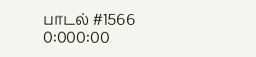பாடல் #1566
0:000:00